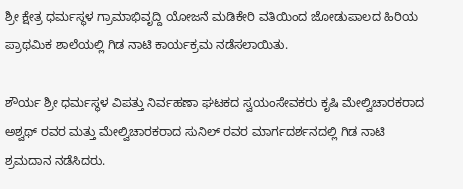ಶ್ರೀ ಕ್ಷೇತ್ರ ಧರ್ಮಸ್ಥಳ ಗ್ರಾಮಾಭಿವೃದ್ದಿ ಯೋಜನೆ ಮಡಿಕೇರಿ ವತಿಯಿಂದ ಜೋಡುಪಾಲದ ಹಿರಿಯ ಪ್ರಾಥಮಿಕ ಶಾಲೆಯಲ್ಲಿ ಗಿಡ ನಾಟಿ ಕಾರ್ಯಕ್ರಮ ನಡೆಸಲಾಯಿತು.

ಶೌರ್ಯ ಶ್ರೀ ಧರ್ಮಸ್ಥಳ ವಿಪತ್ತು ನಿರ್ವಹಣಾ ಘಟಕದ ಸ್ವಯಂಸೇವಕರು ಕೃಷಿ ಮೇಲ್ವಿಚಾರಕರಾದ ಅಶ್ವಥ್ ರವರ ಮತ್ತು ಮೇಲ್ವಿಚಾರಕರಾದ ಸುನಿಲ್ ರವರ ಮಾರ್ಗದರ್ಶನದಲ್ಲಿ ಗಿಡ ನಾಟಿ ಶ್ರಮದಾನ ನಡೆಸಿದರು.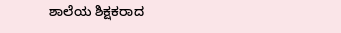ಶಾಲೆಯ ಶಿಕ್ಷಕರಾದ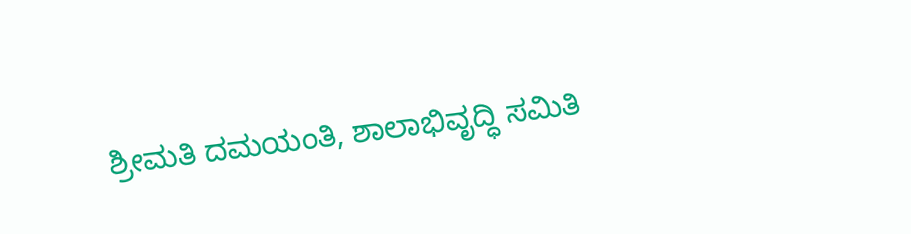ಶ್ರೀಮತಿ ದಮಯಂತಿ, ಶಾಲಾಭಿವೃದ್ಧಿ ಸಮಿತಿ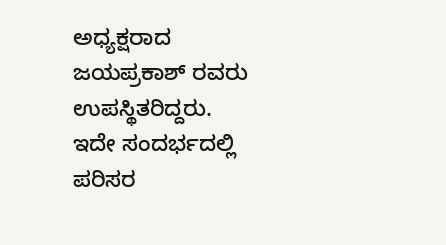ಅಧ್ಯಕ್ಷರಾದ ಜಯಪ್ರಕಾಶ್ ರವರು ಉಪಸ್ಥಿತರಿದ್ದರು. ಇದೇ ಸಂದರ್ಭದಲ್ಲಿ ಪರಿಸರ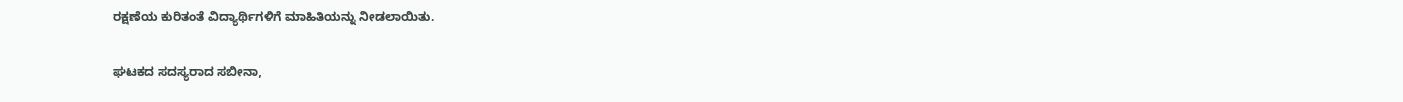ರಕ್ಷಣೆಯ ಕುರಿತಂತೆ ವಿದ್ಯಾರ್ಥಿಗಳಿಗೆ ಮಾಹಿತಿಯನ್ನು ನೀಡಲಾಯಿತು.

ಘಟಕದ ಸದಸ್ಯರಾದ ಸಬೀನಾ,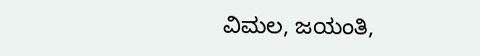ವಿಮಲ, ಜಯಂತಿ,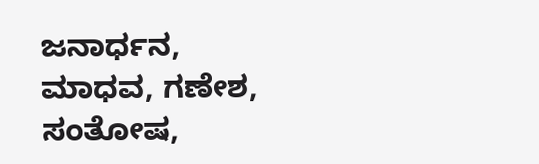ಜನಾರ್ಧನ, ಮಾಧವ, ಗಣೇಶ, ಸಂತೋಷ,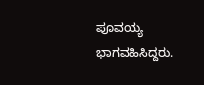ಪೂವಯ್ಯ ಭಾಗವಹಿಸಿದ್ದರು.